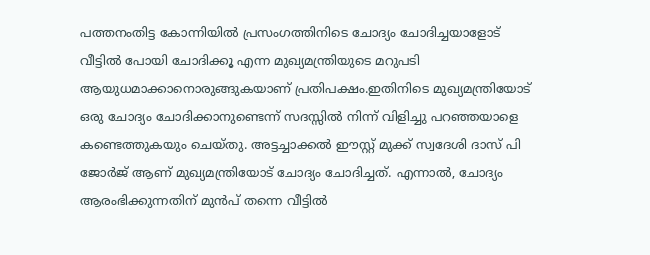പത്തനംതിട്ട കോന്നിയില്‍ പ്രസംഗത്തിനിടെ ചോദ്യം ചോദിച്ചയാളോട് വീട്ടില്‍ പോയി ചോദിക്കൂ എന്ന മുഖ്യമന്ത്രിയുടെ മറുപടി ആയുധമാക്കാനൊരുങ്ങുകയാണ് പ്രതിപക്ഷം.ഇതിനിടെ മുഖ്യമന്ത്രിയോട് ഒരു ചോദ്യം ചോദിക്കാനുണ്ടെന്ന് സദസ്സില്‍ നിന്ന് വിളിച്ചു പറഞ്ഞയാളെ കണ്ടെത്തുകയും ചെയ്തു. അട്ടച്ചാക്കല്‍ ഈസ്റ്റ് മുക്ക് സ്വദേശി ദാസ് പി ജോർജ് ആണ് മുഖ്യമന്ത്രിയോട് ചോദ്യം ചോദിച്ചത്. എന്നാല്‍, ചോദ്യം ആരംഭിക്കുന്നതിന് മുൻപ് തന്നെ വീട്ടില്‍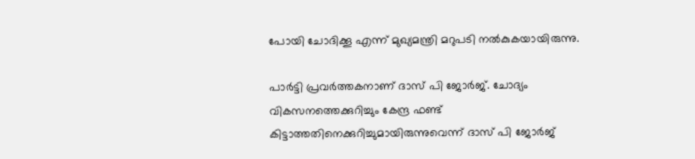പോയി ചോദിക്കൂ എന്ന് മുഖ്യമന്ത്രി മറുപടി നല്‍കുകയായിരുന്നു.

പാർട്ടി പ്രവർത്തകനാണ് ദാസ് പി ജോർജ്. ചോദ്യം വികസനത്തെക്കുറിച്ചും കേന്ദ്ര ഫണ്ട് കിട്ടാത്തതിനെക്കുറിച്ചുമായിരുന്നുവെന്ന് ദാസ് പി ജോർജ്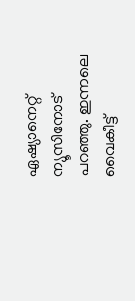ഏഷ്യാനെറ്റ് ന്യൂസിനോട് പറഞ്ഞു. ഇന്നലെ വൈകീട്ട്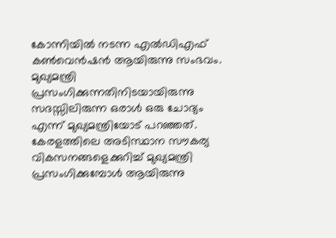കോന്നിയില്‍ നടന്ന എല്‍ഡിഎഫ് കണ്‍വെൻഷൻ ആയിരുന്നു സംഭവം. മുഖ്യമന്ത്രി പ്രസംഗിക്കുന്നതിനിടയായിരുന്നു സദസ്സിലിരുന്ന ഒരാള്‍ ഒരു ചോദ്യം എന്ന് മുഖ്യമന്ത്രിയോട് പറഞ്ഞത്. കേരളത്തിലെ അടിസ്ഥാന സൗകര്യ വികസനങ്ങളെക്കുറിച്ച്‌ മുഖ്യമന്ത്രി പ്രസംഗിക്കുമ്പോള്‍ ആയിരുന്നു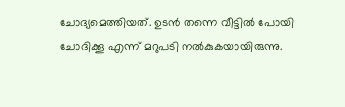ചോദ്യമെത്തിയത്. ഉടൻ തന്നെ വീട്ടില്‍ പോയി ചോദിക്കൂ എന്ന് മറുപടി നല്‍കുകയായിരുന്നു.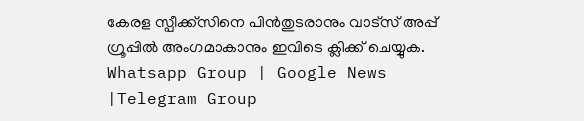കേരള സ്പീക്ക്സിനെ പിൻതുടരാനും വാട്സ് അപ്പ് ഗ്രൂപ്പിൽ അംഗമാകാനും ഇവിടെ ക്ലിക്ക് ചെയ്യുക. Whatsapp Group | Google News |Telegram Group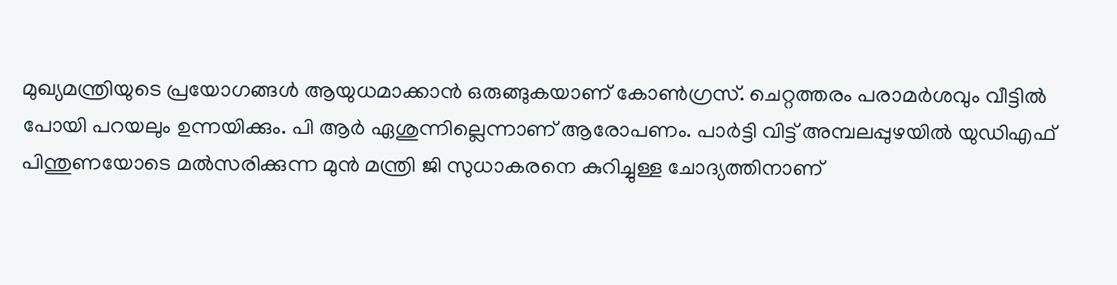മുഖ്യമന്ത്രിയുടെ പ്രയോഗങ്ങള്‍ ആയുധമാക്കാൻ ഒരുങ്ങുകയാണ് കോണ്‍ഗ്രസ്. ചെറ്റത്തരം പരാമർശവും വീട്ടില്‍ പോയി പറയലും ഉന്നയിക്കും. പി ആർ ഏശുന്നില്ലെന്നാണ് ആരോപണം. പാര്‍ട്ടി വിട്ട് അമ്പലപ്പുഴയില്‍ യുഡിഎഫ് പിന്തുണയോടെ മല്‍സരിക്കുന്ന മുന്‍ മന്ത്രി ജി സുധാകരനെ കുറിച്ചുള്ള ചോദ്യത്തിനാണ്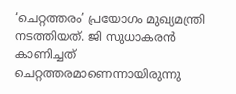‘ചെറ്റത്തരം’ പ്രയോഗം മുഖ്യമന്ത്രി നടത്തിയത്. ജി സുധാകരന്‍ കാണിച്ചത് ചെറ്റത്തരമാണെന്നായിരുന്നു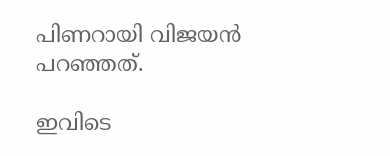പിണറായി വിജയൻ പറഞ്ഞത്.

ഇവിടെ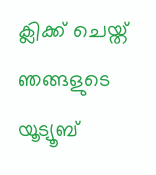ക്ലിക്ക് ചെയ്ത് ഞങ്ങളുടെ യൂട്യൂബ്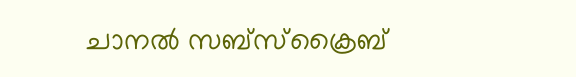ചാനൽ സബ്സ്ക്രൈബ്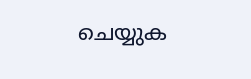ചെയ്യുക